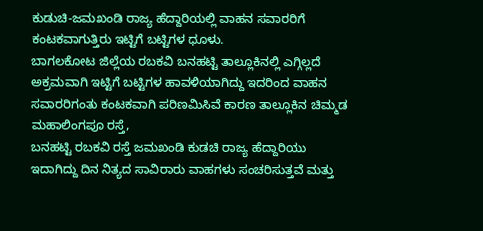ಕುಡುಚಿ-ಜಮಖಂಡಿ ರಾಜ್ಯ ಹೆದ್ದಾರಿಯಲ್ಲಿ ವಾಹನ ಸವಾರರಿಗೆ ಕಂಟಕವಾಗುತ್ತಿರು ಇಟ್ಟಿಗೆ ಬಟ್ಟಿಗಳ ಧೂಳು.
ಬಾಗಲಕೋಟ ಜಿಲ್ಲೆಯ ರಬಕವಿ ಬನಹಟ್ಟಿ ತಾಲ್ಲೂಕಿನಲ್ಲಿ ಎಗ್ಗಿಲ್ಲದೆ ಅಕ್ರಮವಾಗಿ ಇಟ್ಟಿಗೆ ಬಟ್ಟಿಗಳ ಹಾವಳಿಯಾಗಿದ್ದು ಇದರಿಂದ ವಾಹನ ಸವಾರರಿಗಂತು ಕಂಟಕವಾಗಿ ಪರಿಣಮಿಸಿವೆ ಕಾರಣ ತಾಲ್ಲೂಕಿನ ಚಿಮ್ಮಡ ಮಹಾಲಿಂಗಪೂ ರಸ್ತೆ,
ಬನಹಟ್ಟಿ ರಬಕವಿ ರಸ್ತೆ ಜಮಖಂಡಿ ಕುಡಚಿ ರಾಜ್ಯ ಹೆದ್ದಾರಿಯು ಇದಾಗಿದ್ದು ದಿನ ನಿತ್ಯದ ಸಾವಿರಾರು ವಾಹಗಳು ಸಂಚರಿಸುತ್ತವೆ ಮತ್ತು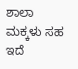ಶಾಲಾ ಮಕ್ಕಳು ಸಹ ಇದೆ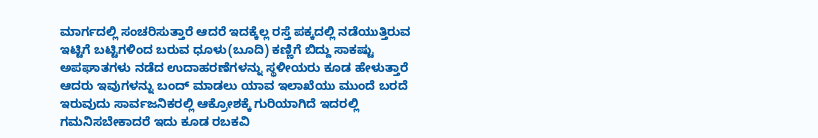ಮಾರ್ಗದಲ್ಲಿ ಸಂಚರಿಸುತ್ತಾರೆ ಆದರೆ ಇದಕ್ಕೆಲ್ಲ ರಸ್ತೆ ಪಕ್ಕದಲ್ಲಿ ನಡೆಯುತ್ತಿರುವ ಇಟ್ಟಿಗೆ ಬಟ್ಟಿಗಳಿಂದ ಬರುವ ಧೂಳು(ಬೂದಿ) ಕಣ್ಣಿಗೆ ಬಿದ್ದು ಸಾಕಷ್ಟು ಅಪಘಾತಗಳು ನಡೆದ ಉದಾಹರಣೆಗಳನ್ನು ಸ್ಥಳೀಯರು ಕೂಡ ಹೇಳುತ್ತಾರೆ ಆದರು ಇವುಗಳನ್ನು ಬಂದ್ ಮಾಡಲು ಯಾವ ಇಲಾಖೆಯು ಮುಂದೆ ಬರದೆ ಇರುವುದು ಸಾರ್ವಜನಿಕರಲ್ಲಿ ಆಕ್ರೋಶಕ್ಕೆ ಗುರಿಯಾಗಿದೆ ಇದರಲ್ಲಿ ಗಮನಿಸಬೇಕಾದರೆ ಇದು ಕೂಡ ರಬಕವಿ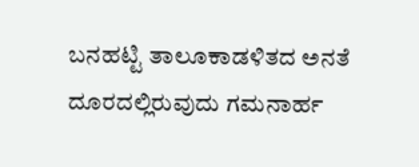ಬನಹಟ್ಟಿ ತಾಲೂಕಾಡಳಿತದ ಅನತೆ ದೂರದಲ್ಲಿರುವುದು ಗಮನಾರ್ಹ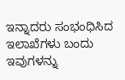ಇನ್ನಾದರು ಸಂಭಂಧಿಸಿದ ಇಲಾಖೆಗಳು ಬಂದು ಇವುಗಳನ್ನು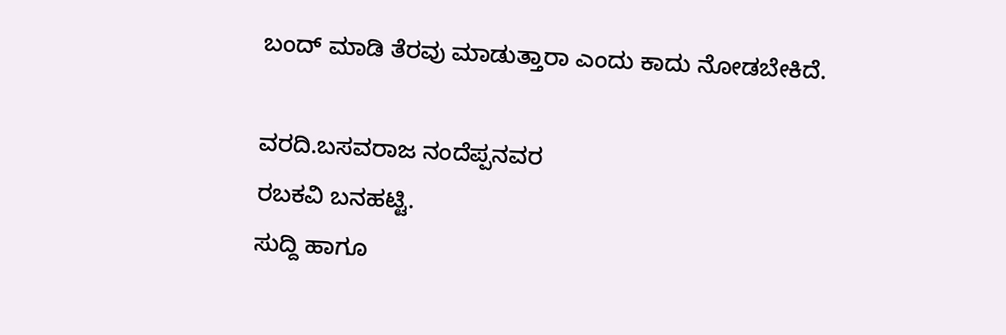ಬಂದ್ ಮಾಡಿ ತೆರವು ಮಾಡುತ್ತಾರಾ ಎಂದು ಕಾದು ನೋಡಬೇಕಿದೆ.

ವರದಿ.ಬಸವರಾಜ ನಂದೆಪ್ಪನವರ
ರಬಕವಿ ಬನಹಟ್ಟಿ.
ಸುದ್ದಿ ಹಾಗೂ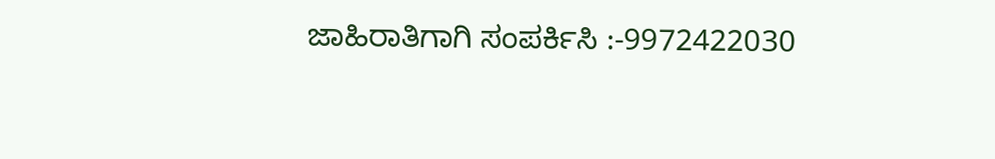ಜಾಹಿರಾತಿಗಾಗಿ ಸಂಪರ್ಕಿಸಿ :-9972422030